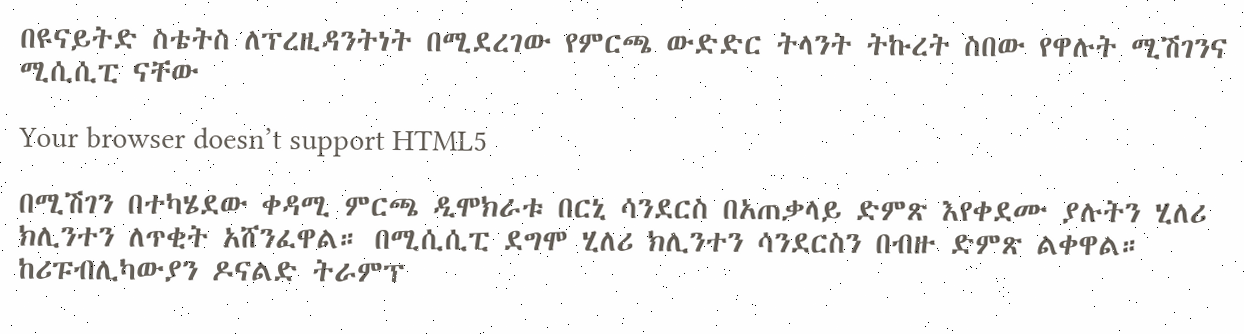በዩናይትድ ስቴትስ ለፕረዚዳንትነት በሚደረገው የምርጫ ውድድር ትላንት ትኩረት ስበው የዋሉት ሚሽገንና ሚሲሲፒ ናቸው

Your browser doesn’t support HTML5

በሚሽገን በተካሄደው ቀዳሚ ምርጫ ዲሞክራቱ በርኒ ሳንደርስ በአጠቃላይ ድምጽ እየቀደሙ ያሉትን ሂለሪ ክሊንተን ለጥቂት አሸንፈዋል። በሚሲሲፒ ደግሞ ሂለሪ ክሊንተን ሳንደርስን በብዙ ድምጽ ልቀዋል። ከሪፑብሊካውያን ዶናልድ ትራምፕ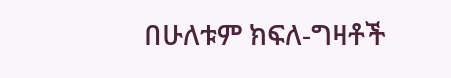በሁለቱም ክፍለ-ግዛቶች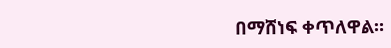በማሸነፍ ቀጥለዋል።